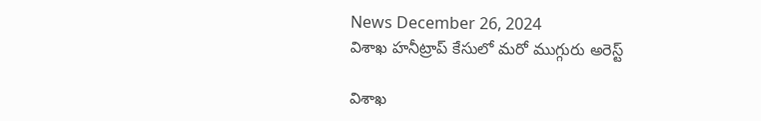News December 26, 2024
విశాఖ హనీట్రాప్ కేసులో మరో ముగ్గురు అరెస్ట్

విశాఖ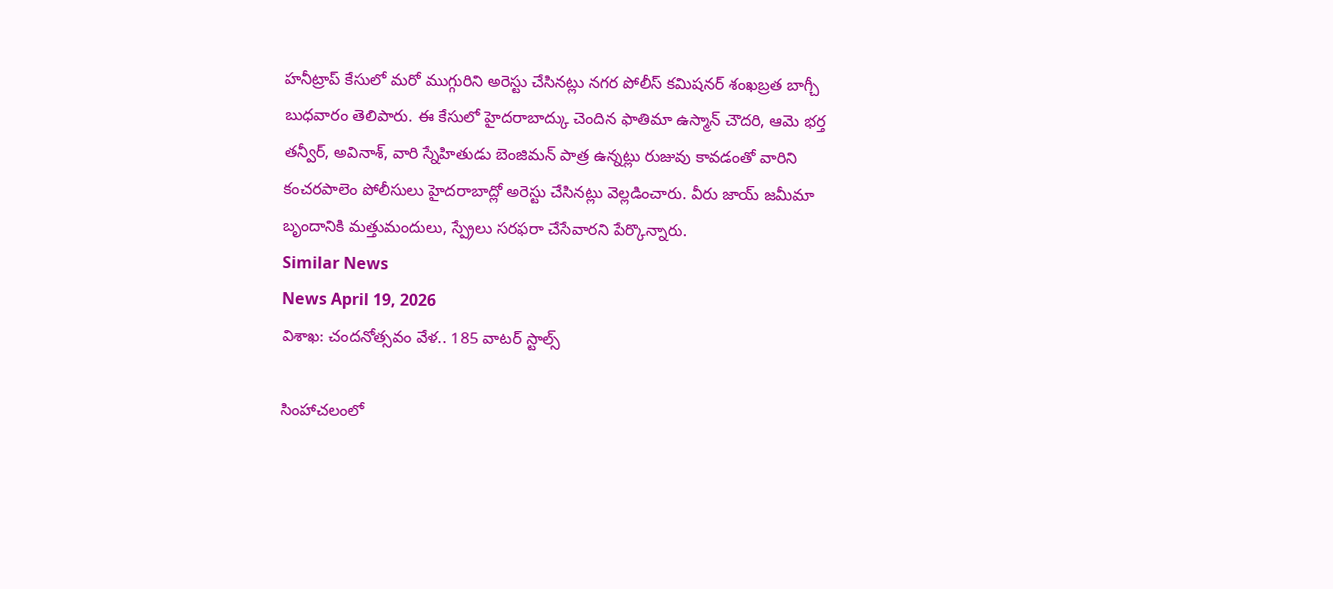హనీట్రాప్ కేసులో మరో ముగ్గురిని అరెస్టు చేసినట్లు నగర పోలీస్ కమిషనర్ శంఖబ్రత బాగ్చీ బుధవారం తెలిపారు. ఈ కేసులో హైదరాబాద్కు చెందిన ఫాతిమా ఉస్మాన్ చౌదరి, ఆమె భర్త తన్వీర్, అవినాశ్, వారి స్నేహితుడు బెంజిమన్ పాత్ర ఉన్నట్లు రుజువు కావడంతో వారిని కంచరపాలెం పోలీసులు హైదరాబాద్లో అరెస్టు చేసినట్లు వెల్లడించారు. వీరు జాయ్ జమీమా బృందానికి మత్తుమందులు, స్ప్రేలు సరఫరా చేసేవారని పేర్కొన్నారు.
Similar News
News April 19, 2026
విశాఖ: చందనోత్సవం వేళ.. 185 వాటర్ స్టాల్స్

సింహాచలంలో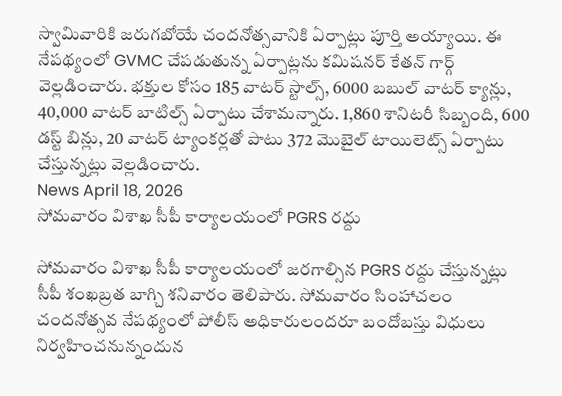స్వామివారికి జరుగబోయే చందనోత్సవానికి ఏర్పాట్లు పూర్తి అయ్యాయి. ఈ నేపథ్యంలో GVMC చేపడుతున్న ఏర్పాట్లను కమిషనర్ కేతన్ గార్గ్ వెల్లడించారు. భక్తుల కోసం 185 వాటర్ స్టాల్స్, 6000 బబుల్ వాటర్ క్యాన్లు, 40,000 వాటర్ బాటిల్స్ ఏర్పాటు చేశామన్నారు. 1,860 శానిటరీ సిబ్బంది, 600 డస్ట్ బిన్లు, 20 వాటర్ ట్యాంకర్లతో పాటు 372 మొబైల్ టాయిలెట్స్ ఏర్పాటు చేస్తున్నట్లు వెల్లడించారు.
News April 18, 2026
సోమవారం విశాఖ సీపీ కార్యాలయంలో PGRS రద్దు

సోమవారం విశాఖ సీపీ కార్యాలయంలో జరగాల్సిన PGRS రద్దు చేస్తున్నట్లు సీపీ శంఖబ్రత బాగ్చి శనివారం తెలిపారు. సోమవారం సింహాచలం చందనోత్సవ నేపథ్యంలో పోలీస్ అధికారులందరూ బందోబస్తు విధులు నిర్వహించనున్నందున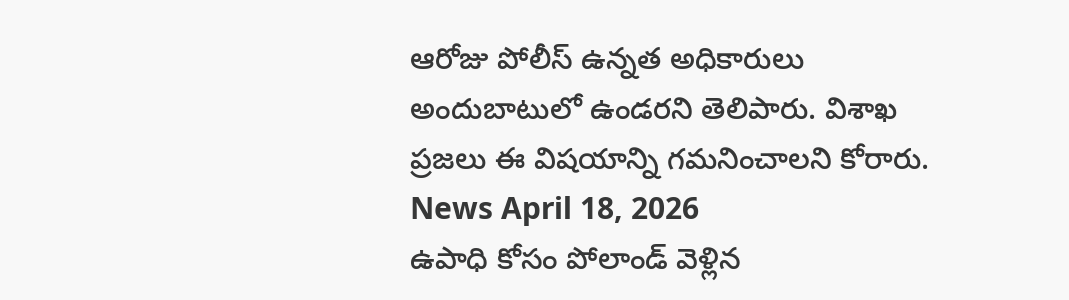ఆరోజు పోలీస్ ఉన్నత అధికారులు అందుబాటులో ఉండరని తెలిపారు. విశాఖ ప్రజలు ఈ విషయాన్ని గమనించాలని కోరారు.
News April 18, 2026
ఉపాధి కోసం పోలాండ్ వెళ్లిన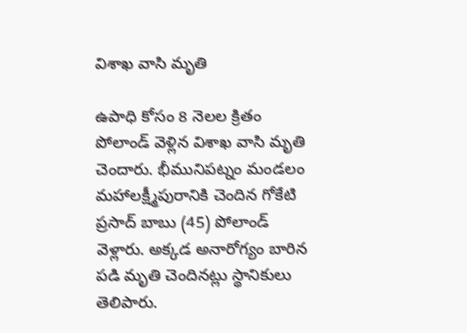విశాఖ వాసి మృతి

ఉపాధి కోసం 8 నెలల క్రితం పోలాండ్ వెళ్లిన విశాఖ వాసి మృతి చెందారు. భీమునిపట్నం మండలం మహాలక్ష్మీపురానికి చెందిన గోకేటి ప్రసాద్ బాబు (45) పోలాండ్ వెళ్లారు. అక్కడ అనారోగ్యం బారిన పడి మృతి చెందినట్లు స్థానికులు తెలిపారు.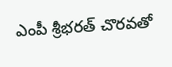ఎంపీ శ్రీభరత్ చొరవతో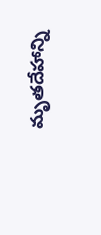మృతదేహాన్ని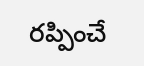రప్పించే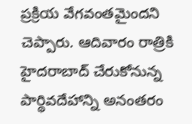ప్రక్రియ వేగవంతమైందని చెప్పారు. ఆదివారం రాత్రికి హైదరాబాద్ చేరుకోనున్న పార్థివదేహాన్ని అనంతరం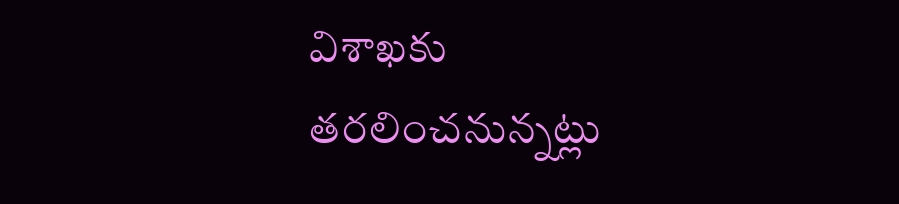విశాఖకు తరలించనున్నట్లు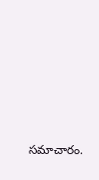సమాచారం.